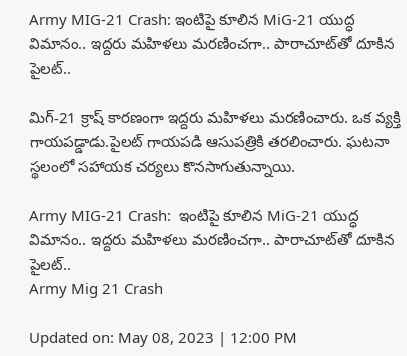Army MIG-21 Crash: ఇంటిపై కూలిన MiG-21 యుద్ధ విమానం.. ఇద్దరు మహిళలు మరణించగా.. పారాచూట్‌తో దూకిన పైలట్..

మిగ్-21 క్రాష్ కారణంగా ఇద్దరు మహిళలు మరణించారు. ఒక వ్యక్తి గాయపడ్డాడు.పైలట్ గాయపడి ఆసుపత్రికి తరలించారు. ఘటనా స్థలంలో సహాయక చర్యలు కొనసాగుతున్నాయి.

Army MIG-21 Crash:  ఇంటిపై కూలిన MiG-21 యుద్ధ విమానం.. ఇద్దరు మహిళలు మరణించగా.. పారాచూట్‌తో దూకిన పైలట్..
Army Mig 21 Crash

Updated on: May 08, 2023 | 12:00 PM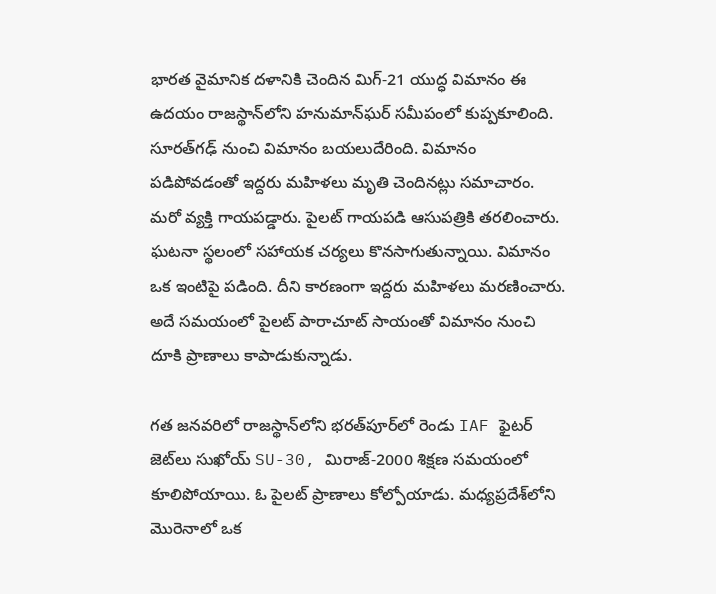భారత వైమానిక దళానికి చెందిన మిగ్-21 యుద్ధ విమానం ఈ ఉదయం రాజస్థాన్‌లోని హనుమాన్‌ఘర్ సమీపంలో కుప్పకూలింది. సూరత్‌గఢ్‌ నుంచి విమానం బయలుదేరింది. విమానం పడిపోవడంతో ఇద్దరు మహిళలు మృతి చెందినట్లు సమాచారం. మరో వ్యక్తి గాయపడ్డారు. పైలట్ గాయపడి ఆసుపత్రికి తరలించారు. ఘటనా స్థలంలో సహాయక చర్యలు కొనసాగుతున్నాయి. విమానం ఒక ఇంటిపై పడింది. దీని కారణంగా ఇద్దరు మహిళలు మరణించారు. అదే సమయంలో పైలట్ పారాచూట్ సాయంతో విమానం నుంచి దూకి ప్రాణాలు కాపాడుకున్నాడు.

గత జనవరిలో రాజస్థాన్‌లోని భరత్‌పూర్‌లో రెండు IAF ఫైటర్ జెట్‌లు సుఖోయ్ SU-30, మిరాజ్-2000 శిక్షణ సమయంలో కూలిపోయాయి. ఓ పైలట్ ప్రాణాలు కోల్పోయాడు. మధ్యప్రదేశ్‌లోని మొరెనాలో ఒక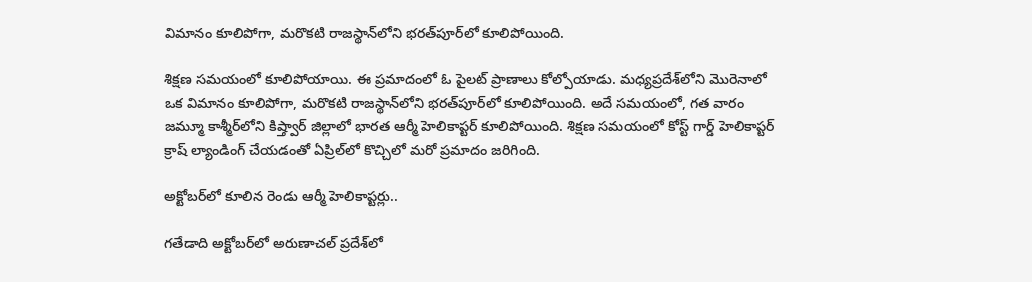విమానం కూలిపోగా, మరొకటి రాజస్థాన్‌లోని భరత్‌పూర్‌లో కూలిపోయింది.

శిక్షణ సమయంలో కూలిపోయాయి. ఈ ప్రమాదంలో ఓ పైలట్ ప్రాణాలు కోల్పోయాడు. మధ్యప్రదేశ్‌లోని మొరెనాలో ఒక విమానం కూలిపోగా, మరొకటి రాజస్థాన్‌లోని భరత్‌పూర్‌లో కూలిపోయింది. అదే సమయంలో, గత వారం జమ్మూ కాశ్మీర్‌లోని కిష్త్వార్ జిల్లాలో భారత ఆర్మీ హెలికాప్టర్ కూలిపోయింది. శిక్షణ సమయంలో కోస్ట్ గార్డ్ హెలికాప్టర్ క్రాష్ ల్యాండింగ్ చేయడంతో ఏప్రిల్‌లో కొచ్చిలో మరో ప్రమాదం జరిగింది.

అక్టోబర్‌లో కూలిన రెండు ఆర్మీ హెలికాప్టర్లు..

గతేడాది అక్టోబర్‌లో అరుణాచల్ ప్రదేశ్‌లో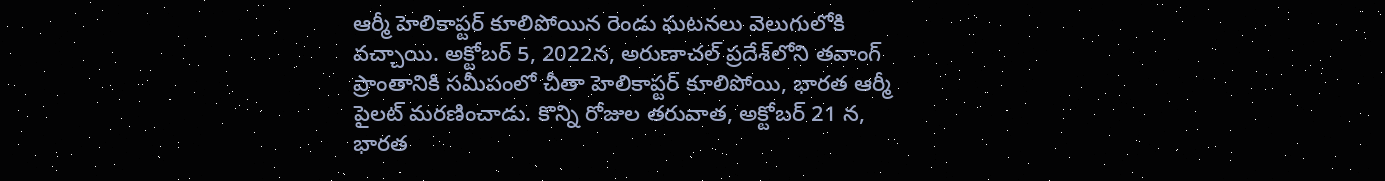ఆర్మీ హెలికాప్టర్ కూలిపోయిన రెండు ఘటనలు వెలుగులోకి వచ్చాయి. అక్టోబర్ 5, 2022న, అరుణాచల్ ప్రదేశ్‌లోని తవాంగ్ ప్రాంతానికి సమీపంలో చీతా హెలికాప్టర్ కూలిపోయి, భారత ఆర్మీ పైలట్ మరణించాడు. కొన్ని రోజుల తరువాత, అక్టోబర్ 21 న, భారత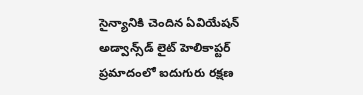సైన్యానికి చెందిన ఏవియేషన్ అడ్వాన్స్‌డ్ లైట్ హెలికాప్టర్ ప్రమాదంలో ఐదుగురు రక్షణ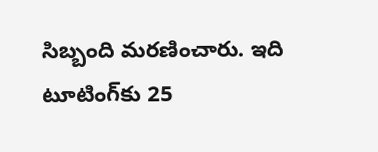సిబ్బంది మరణించారు. ఇది టూటింగ్‌కు 25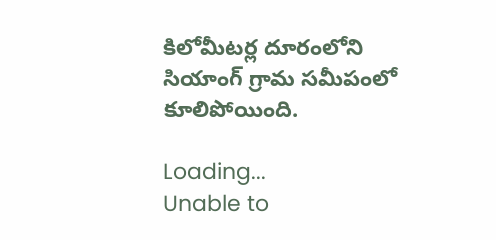కిలోమీటర్ల దూరంలోని సియాంగ్ గ్రామ సమీపంలో కూలిపోయింది.

Loading...
Unable to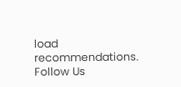load recommendations.
Follow Us